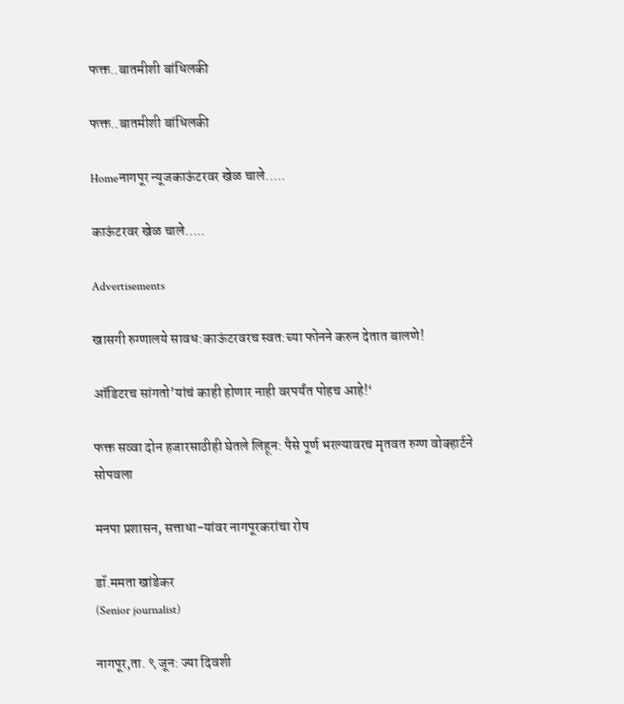फक्त..बातमीशी बांधिलकी

फक्त..बातमीशी बांधिलकी

Homeनागपूर न्यूजकाऊंटरवर खेळ चाले.....

काऊंटरवर खेळ चाले…..

Advertisements

खासगी रुग्णालये सावध:काऊंटरवरच स्वत:च्या फोनने करुन देतात बालणे!

ऑडिटरच सांगतो’यांचं काही होणार नाही वरपर्यंत पोहच आहे!‘

फक्त सव्वा दोन हजारसाठीही घेतले लिहून: पैसे पूर्ण भरल्यावरच मृतवत रुग्ण वोक्हार्टने सोपवला

मनपा प्रशासन, सत्ताधा-यांवर नागपूरकरांचा रोष

डॉ.ममता खांडेकर
(Senior journalist)

नागपूर,ता. ९ जून: ज्या दिवशी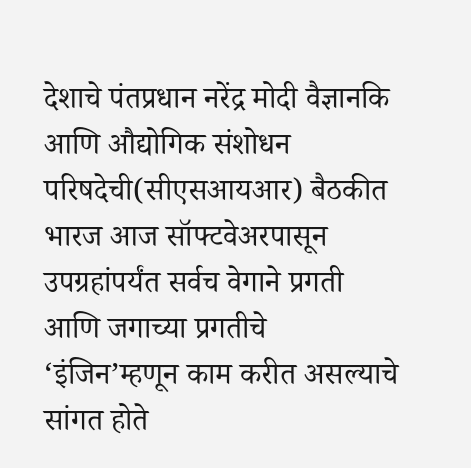देशाचे पंतप्रधान नरेंद्र मोदी वैज्ञानकि आणि औद्योगिक संशोधन परिषदेची(सीएसआयआर) बैठकीत भारज आज सॉफ्टवेअरपासून उपग्रहांपर्यंत सर्वच वेगाने प्रगती आणि जगाच्या प्रगतीचे ‘इंजिन’म्हणून काम करीत असल्याचे सांगत होते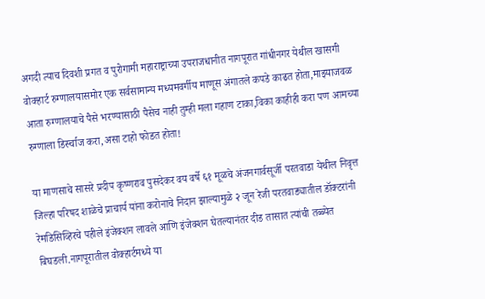अगदी त्याच दिवशी प्रगत व पुरोगामी महाराष्ट्राच्या उपराजधानीत नागपूरात गांधीनगर येथील खासगी वोक्हार्ट रुग्णालयासमोर एक सर्वसामान्य मध्यमवर्गीय माणूस अंगातले कपडे काढत होता,माझ्याजवळ आता रुग्णालयाचे पैसे भरण्यासाठी पैसेच नाही तुम्ही मला गहाण टाका,विका काहीही करा पण आमच्या रुग्णाला डिर्स्चाज करा,असा टाहो फोडत होता!

या माणसाचे सासरे प्रदीप कृष्णराव पुसदेकर वय वर्षे ६१ मूळचे अंजनगार्वसूर्जी परतवाडा येथील निवृत्त जिल्हा परिषद शाळेचे प्राचार्य यांना करोनाचे निदान झाल्यामुळे २ जून रेजी परतवाड्यातील डॉक्टरांनी रेमडिसिव्हिरचे पहीले इंजेक्शन लावले आणि इंजेक्शन घेतल्यानंतर दीड तासात त्यांची तब्ब्येत बिघडली.नागपूरातील वोक्हार्टमध्ये या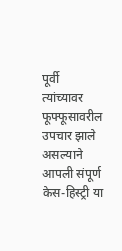पूर्वी त्यांच्यावर फूफ्फूसावरील उपचार झाले असल्याने आपली संपूर्ण केस-हिस्ट्री या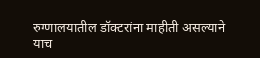रुग्णालयातील डॉक्टरांना माहीती असल्याने याच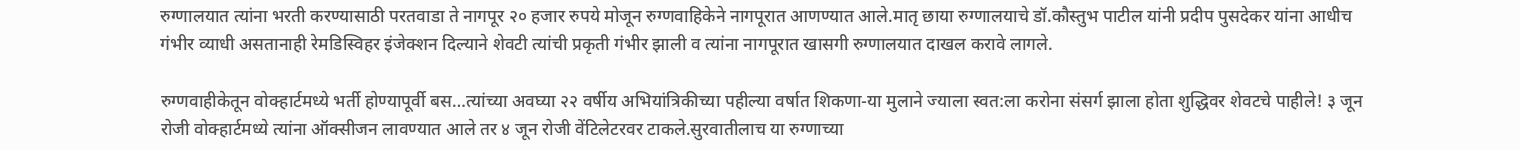रुग्णालयात त्यांना भरती करण्यासाठी परतवाडा ते नागपूर २० हजार रुपये मोजून रुग्णवाहिकेने नागपूरात आणण्यात आले.मातृ छाया रुग्णालयाचे डॉ.कौस्तुभ पाटील यांनी प्रदीप पुसदेकर यांना आधीच गंभीर व्याधी असतानाही रेमडिस्विहर इंजेक्शन दिल्याने शेवटी त्यांची प्रकृती गंभीर झाली व त्यांना नागपूरात खासगी रुग्णालयात दाखल करावे लागले.

रुग्णवाहीकेतून वोक्हार्टमध्ये भर्ती होण्यापूर्वी बस…त्यांच्या अवघ्या २२ वर्षीय अभियांत्रिकीच्या पहील्या वर्षात शिकणा-या मुलाने ज्याला स्वत:ला करोना संसर्ग झाला होता शुद्धिवर शेवटचे पाहीले! ३ जून रोजी वोक्हार्टमध्ये त्यांना ऑक्सीजन लावण्यात आले तर ४ जून रोजी वेंटिलेटरवर टाकले.सुरवातीलाच या रुग्णाच्या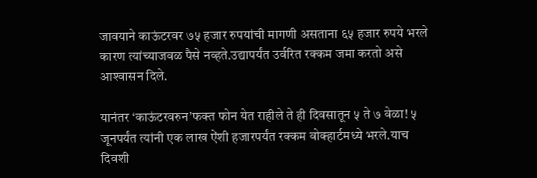जावयाने काऊंटरवर ७५ हजार रुपयांची मागणी असताना ६५ हजार रुपये भरले कारण त्यांच्याजवळ पैसे नव्हते.उद्यापर्यंत उर्वरित रक्कम जमा करतो असे आश्‍वासन दिले.

यानंतर ‘काऊंटरवरुन’फक्त फोन येत राहीले ते ही दिवसातून ५ ते ७ वेळा! ५ जूनपर्यंत त्यांनी एक लाख ऐंशी हजारपर्यंत रक्कम वोक्हार्टमध्ये भरले.याच दिवशी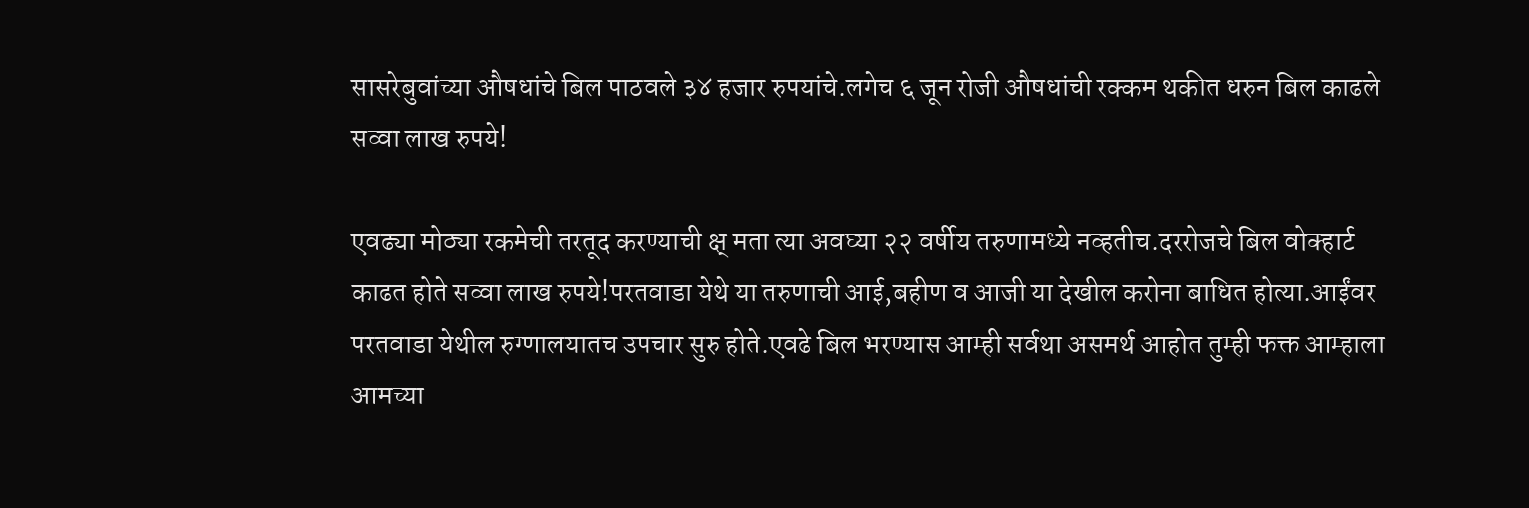सासरेबुवांच्या औषधांचे बिल पाठवले ३४ हजार रुपयांचे.लगेच ६ जून रोजी औषधांची रक्कम थकीत धरुन बिल काढले सव्वा लाख रुपये!

एवढ्या मोठ्या रकमेची तरतूद करण्याची क्ष् मता त्या अवघ्या २२ वर्षीय तरुणामध्ये नव्हतीच.दररोजचे बिल वोक्हार्ट काढत होते सव्वा लाख रुपये!परतवाडा येथे या तरुणाची आई,बहीण व आजी या देखील करोना बाधित होत्या.आईंवर परतवाडा येथील रुग्णालयातच उपचार सुरु होते.एवढे बिल भरण्यास आम्ही सर्वथा असमर्थ आहोत तुम्ही फक्त आम्हाला आमच्या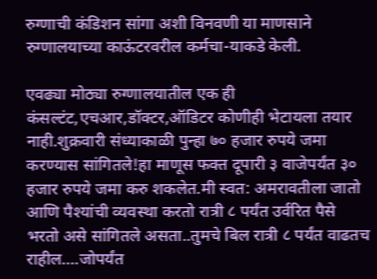रुग्णाची कंडिशन सांगा अशी विनवणी या माणसाने रुग्णालयाच्या काऊंटरवरील कर्मचा-याकडे केली.

एवढ्या मोठ्या रुग्णालयातील एक ही कंसल्टंट,एचआर,डॉक्टर,ऑडिटर कोणीही भेटायला तयार नाही.शुक्रवारी संध्याकाळी पुन्हा ७० हजार रुपये जमा करण्यास सांगितले!हा माणूस फक्त दूपारी ३ वाजेपर्यंत ३० हजार रुपये जमा करु शकलेत.मी स्वत: अमरावतीला जातो आणि पैश्‍यांची व्यवस्था करतो रात्री ८ पर्यंत उर्वरित पैसे भरतो असे सांगितले असता..तुमचे बिल रात्री ८ पर्यंत वाढतच राहील….जोपर्यंत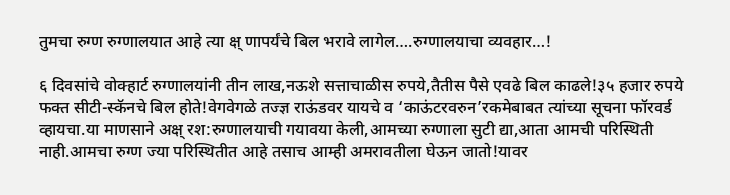तुमचा रुग्ण रुग्णालयात आहे त्या क्ष् णापर्यंचे बिल भरावे लागेल….रुग्णालयाचा व्यवहार…!

६ दिवसांचे वोक्हार्ट रुग्णालयांनी तीन लाख,नऊशे सत्ताचाळीस रुपये,तैतीस पैसे एवढे बिल काढले!३५ हजार रुपये फक्त सीटी-स्कॅनचे बिल होते!वेगवेगळे तज्ज्ञ राऊंडवर यायचे व ‘काऊंटरवरुन’रकमेबाबत त्यांच्या सूचना फॉरवर्ड व्हायचा.या माणसाने अक्ष् रश:रुग्णालयाची गयावया केली,आमच्या रुग्णाला सुटी द्या,आता आमची परिस्थिती नाही.आमचा रुग्ण ज्या परिस्थितीत आहे तसाच आम्ही अमरावतीला घेऊन जातो!यावर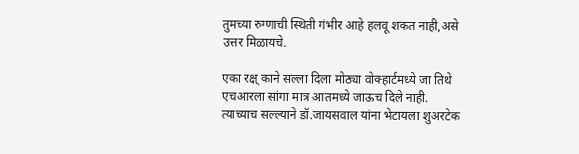तुमच्या रुग्णाची स्थिती गंभीर आहे हलवू शकत नाही,असे उत्तर मिळायचे.

एका रक्ष् काने सल्ला दिला मोठ्या वोक्हार्टमध्ये जा तिथे एचआरला सांगा मात्र आतमध्ये जाऊच दिले नाही. त्याच्याच सल्ल्याने डॉ.जायसवाल यांना भेटायला शुअरटेक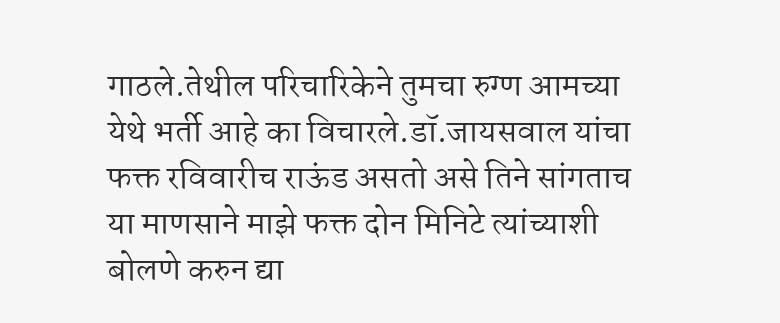गाठले.तेथील परिचारिकेने तुमचा रुग्ण आमच्या येथे भर्ती आहे का विचारले.डॉ.जायसवाल यांचा फक्त रविवारीच राऊंड असतो असे तिने सांगताच या माणसाने माझे फक्त दोन मिनिटे त्यांच्याशी बोलणे करुन द्या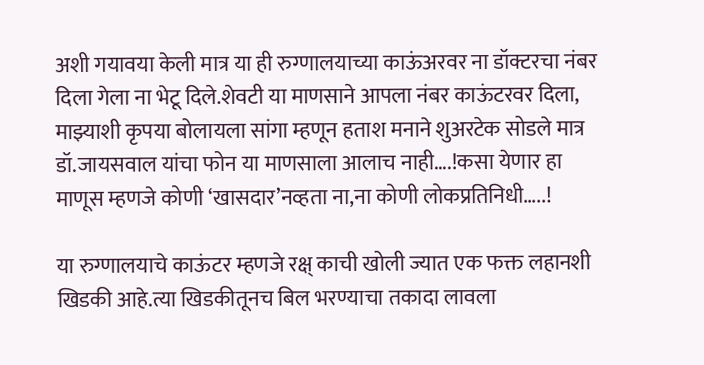अशी गयावया केली मात्र या ही रुग्णालयाच्या काऊंअरवर ना डॉक्टरचा नंबर दिला गेला ना भेटू दिले.शेवटी या माणसाने आपला नंबर काऊंटरवर दिला, माझ्याशी कृपया बोलायला सांगा म्हणून हताश मनाने शुअरटेक सोडले मात्र डॉ.जायसवाल यांचा फोन या माणसाला आलाच नाही….!कसा येणार हा माणूस म्हणजे कोणी ‘खासदार’नव्हता ना,ना कोणी लोकप्रतिनिधी…..!

या रुग्णालयाचे काऊंटर म्हणजे रक्ष् काची खोली ज्यात एक फक्त लहानशी खिडकी आहे.त्या खिडकीतूनच बिल भरण्याचा तकादा लावला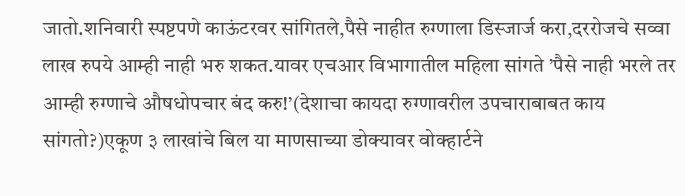जातो.शनिवारी स्पष्टपणे काऊंटरवर सांगितले,पैसे नाहीत रुग्णाला डिस्जार्ज करा,दररोजचे सव्वा लाख रुपये आम्ही नाही भरु शकत.यावर एचआर विभागातील महिला सांगते ’पैसे नाही भरले तर आम्ही रुग्णाचे औषधोपचार बंद करु!’(देशाचा कायदा रुग्णावरील उपचाराबाबत काय सांगतो?)एकूण ३ लाखांचे बिल या माणसाच्या डोक्यावर वोक्हार्टने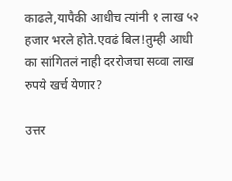काढले,यापैकी आधीच त्यांनी १ लाख ५२ हजार भरले होते.एवढं बिल!तुम्ही आधी का सांगितलं नाही दररोजचा सव्वा लाख रुपये खर्च येणार?

उत्तर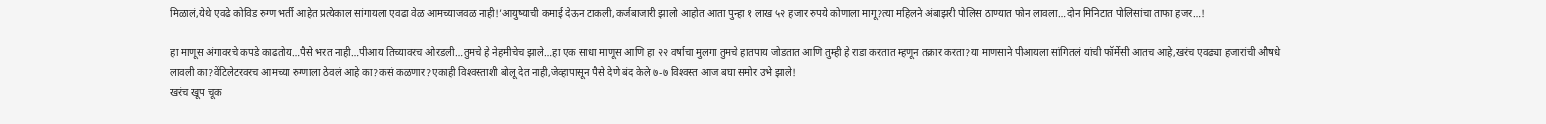मिळालं,येथे एवढे कोविड रुग्ण भर्ती आहेत प्रत्येकाल सांगायला एवढा वेळ आमच्याजवळ नाही!’आयुष्याची कमाई देऊन टाकली,कर्जबाजारी झालो आहोत आता पुन्हा १ लाख ५२ हजार रुपये कोणाला मागू?त्या महिलने अंबाझरी पोलिस ठाण्यात फोन लावला…दोन मिनिटात पोलिसांचा ताफा हजर…!

हा माणूस अंगावरचे कपडे काढतोय…पैसे भरत नाही…पीआय तिच्यावरच ओरडली…तुमचे हे नेहमीचेच झाले…हा एक साधा माणूस आणि हा २२ वर्षाचा मुलगा तुमचे हातपाय जोडतात आणि तुम्ही हे राडा करतात म्हणून तक्रार करता?या माणसाने पीआयला सांगितलं यांची फॉर्मेसी आतच आहे,खरंच एवढ्या हजारांची औषधे लावली का?वेंटिलेटरवरच आमच्या रुग्णाला ठेवलं आहे का?कसं कळणार?एकाही विश्‍वस्ताशी बोलू देत नाही,जेव्हापासून पैसे देणे बंद केले ७-७ विश्‍वस्त आज बघा समोर उभे झाले!
खरंच खूप चूक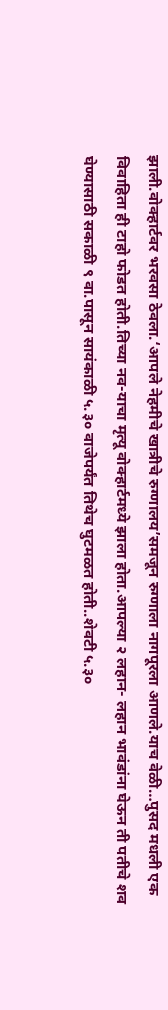झाली.वोक्हार्टवर भरवसा ठेवला.‘आपले नेहमीचे खात्रीचे रुग्णालय’समजून रुग्णाला नागपूरला आणले.याच वेळी…पुसद मधली एक विवाहिता ही टाहो फोडत होती.तिच्या नव-याचा मृत्यू वोक्हार्टमध्ये झाला होता.आपल्या २ लहान- लहान भावंडांना घेऊन ती पतीचे शव घेण्यासाठी सकाळी ९ वा.पासून सायंकाळी ५.३० वाजेपर्यंत तिथेच घुटमळत होती..शेवटी ५.३०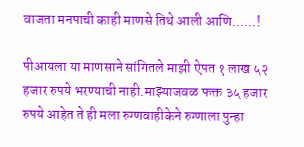वाजता मनपाची काही माणसे तिथे आली आणि……!

पीआयला या माणसाने सांगितले माझी ऐपत १ लाख ५२ हजार रुपये भरण्याची नाही.माझ्याजवळ फक्त ३५ हजार रुपये आहेत ते ही मला रुग्णवाहीकेने रुग्णाला पुन्हा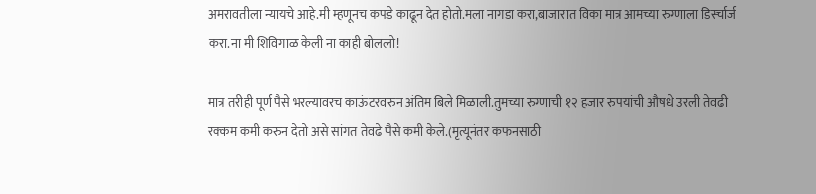अमरावतीला न्यायचे आहे.मी म्हणूनच कपडे काढून देत होतो.मला नागडा करा,बाजारात विका मात्र आमच्या रुग्णाला डिर्स्चार्ज करा.ना मी शिविगाळ केली ना काही बोललो!

मात्र तरीही पूर्ण पैसे भरल्यावरच काऊंटरवरुन अंतिम बिले मिळाली.तुमच्या रुग्णाची १२ हजार रुपयांची औषधे उरली तेवढी रक्कम कमी करुन देतो असे सांगत तेवढे पैसे कमी केले.(मृत्यूनंतर कफनसाठी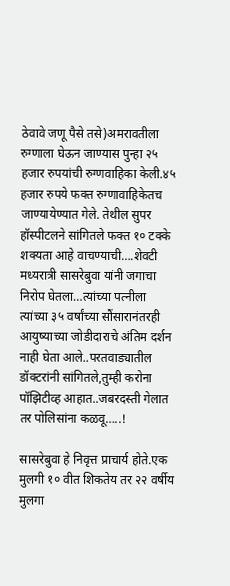ठेवावे जणू पैसे तसे)अमरावतीला रुग्णाला घेऊन जाण्यास पुन्हा २५ हजार रुपयांची रुग्णवाहिका केली.४५ हजार रुपये फक्त रुग्णावाहिकेतच जाण्यायेण्यात गेले. तेथील सुपर हॉस्पीटलने सांगितले फक्त १० टक्के शक्यता आहे वाचण्याची….शेवटी मध्यरात्री सासरेबुवा यांनी जगाचा निरोप घेतला…त्यांच्या पत्नीला त्यांच्या ३५ वर्षांच्या सौंसारानंतरही आयुष्याच्या जोडीदाराचे अंतिम दर्शन नाही घेता आले..परतवाड्यातील डॉक्टरांनी सांगितले,तुम्ही करोना पॉझिटीव्ह आहात..जबरदस्ती गेलात तर पोलिसांना कळवू…..!

सासरेबुवा हे निवृत्त प्राचार्य होते.एक मुलगी १० वीत शिकतेय तर २२ वर्षीय मुलगा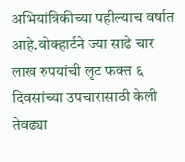अभियांत्रिकीच्या पहील्याच वर्षात आहे.वोक्हार्टने ज्या साढे चार लाख रुपयांची लृट फक्त ६ दिवसांच्या उपचारासाठी केली तेवढ्या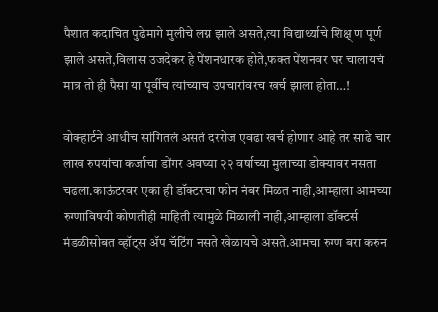पैशात कदाचित पुढेमागे मुलीचे लग्न झाले असते,त्या विद्यार्थ्याचे शिक्ष् ण पूर्ण झाले असते,विलास उजदेकर हे पेंशनधारक होते,फक्त पेंशनवर घर चालायचं मात्र तो ही पैसा या पूर्वीच त्यांच्याच उपचारांवरच खर्च झाला होता…!

वोक्हार्टने आधीच सांगितलं असतं दररोज एवढा खर्च होणार आहे तर साढे चार लाख रुपयांचा कर्जाचा डोंगर अवघ्या २२ वर्षाच्या मुलाच्या डोक्यावर नसता चढला.काऊंटरवर एका ही डॉक्टरचा फोन नंबर मिळत नाही,आम्हाला आमच्या रुग्णाविषयी कोणतीही माहिती त्यामुळे मिळाली नाही,आम्हाला डॉक्टर्स मंडळीसोबत व्हॉट्स ॲप चॅटिंग नसते खेळायचे असते.आमचा रुग्ण बरा करुन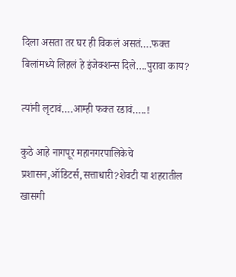दिला असता तर घर ही विकलं असतं….फक्त बिलांमध्ये लिहलं हे इंजेक्शन्स दिले….पुरावा काय?

त्यांनी लृटावं….आम्ही फक्त रडावं…..!

कुठे आहे नागपूर महानगरपालिकेचे प्रशासन,ऑडिटर्स,सत्ताधारी?शेवटी या शहरातील खासगी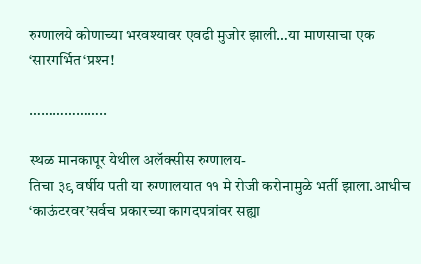रुग्णालये कोणाच्या भरवश्‍यावर एवढी मुजोर झाली…या माणसाचा एक ‘सारगर्भित‘प्रश्‍न!

………………..

स्थळ मानकापूर येथील अलॅक्सीस रुग्णालय-
तिचा ३९ वर्षीय पती या रुग्णालयात ११ मे रोजी करोनामुळे भर्ती झाला.आधीच ‘काऊंटरवर’सर्वच प्रकारच्या कागदपत्रांवर सह्या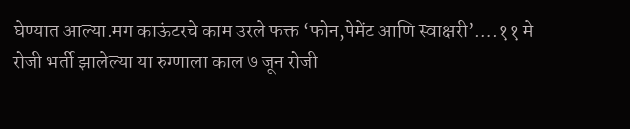घेण्यात आल्या.मग काऊंटरचे काम उरले फक्त ‘फोन,पेमेंट आणि स्वाक्षरी’….११ मे रोजी भर्ती झालेल्या या रुग्णाला काल ७ जून रोजी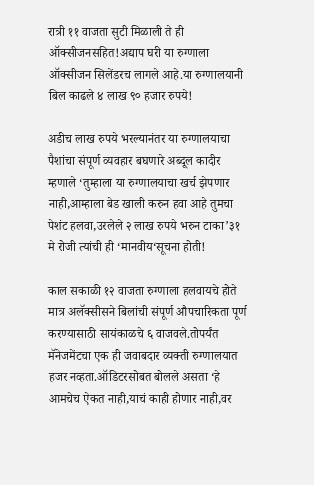रात्री ११ वाजता सुटी मिळाली ते ही ऑक्सीजनसहित!अद्याप घरी या रुग्णाला ऑक्सीजन सिलेंडरच लागले आहे.या रुग्णालयानी बिल काढले ४ लाख ९० हजार रुपये!

अडीच लाख रुपये भरल्यानंतर या रुग्णालयाचा पैशांचा संपूर्ण व्यवहार बघणारे अब्दूल कादीर म्हणाले ‘तुम्हाला या रुग्णालयाचा खर्च झेपणार नाही,आम्हाला बेड खाली करुन हवा आहे तुमचा पेशंट हलवा,उरलेले २ लाख रुपये भरुन टाका’३१ मे रोजी त्यांची ही ‘मानवीय‘सूचना होती!

काल सकाळी १२ वाजता रुग्णाला हलवायचे होते मात्र अलॅक्सीसने बिलांची संपूर्ण औपचारिकता पूर्ण करण्यासाठी सायंकाळचे ६ वाजवले.तोपर्यंत मॅनेजमेंटचा एक ही जवाबदार व्यक्ती रुग्णालयात हजर नव्हता.ऑडिटरसोबत बोलले असता ‘हे आमचेच ऐकत नाही,याचं काही होणार नाही,वर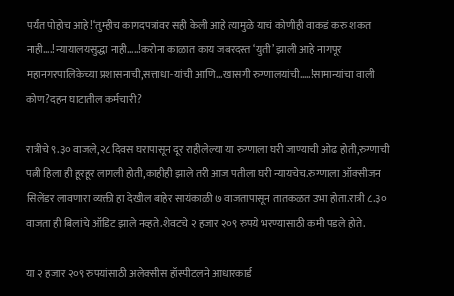पर्यंत पोहोच आहे!‘तुम्हीच कागदपत्रांवर सही केली आहे त्यामुळे याचं कोणीही वाकडं करु शकत नाही….!न्यायालयसुद्धा नाही…..!करोना काळात काय जबरदस्त ‘युती’ झाली आहे नागपूर महानगरपालिकेच्या प्रशासनाची,सत्ताधा-यांची आणि…खासगी रुग्णालयांची…..!सामान्यांचा वाली कोण?दहन घाटातील कर्मचारी?

रात्रीचे ९.३० वाजले,२८ दिवस घरापासून दूर राहीलेल्या या रुग्णाला घरी जाण्याची ओढ होती,रुग्णाची पत्नी हिला ही हूरहूर लागली होती,काहीही झाले तरी आज पतीला घरी न्यायचेच.रुग्णाला ऑक्सीजन सिलेंडर लावणारा व्यक्ती हा देखील बाहेर सायंकाळी ७ वाजतापासून तातकळत उभा होता.रात्री ८.३० वाजता ही बिलांचे ऑडिट झाले नव्हते.शेवटचे २ हजार २०९ रुपये भरण्यासाठी कमी पडले होते.

या २ हजार २०९ रुपयांसाठी अलेक्सीस हॉस्पीटलने आधारकार्ड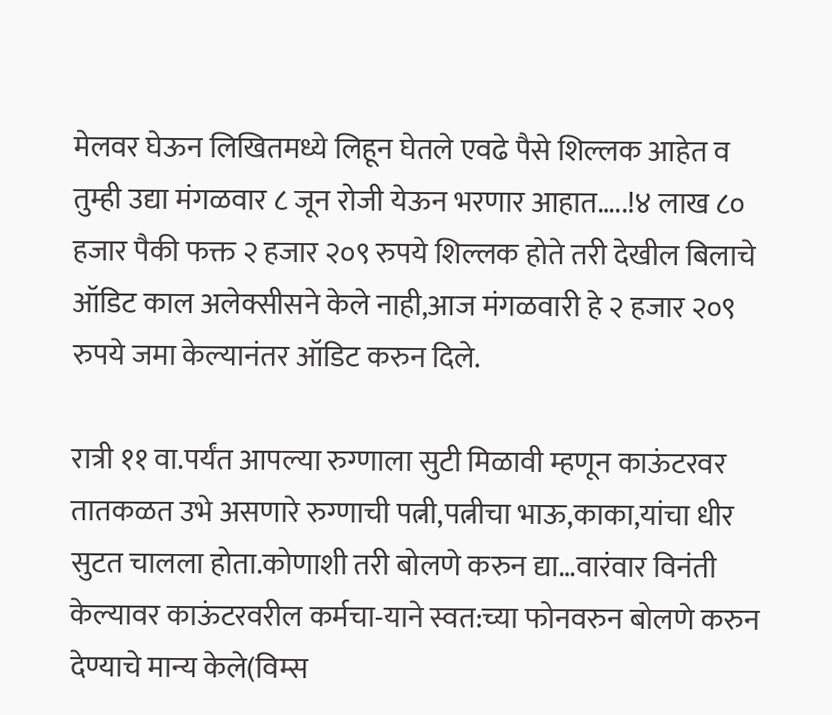मेलवर घेऊन लिखितमध्ये लिहून घेतले एवढे पैसे शिल्लक आहेत व तुम्ही उद्या मंगळवार ८ जून रोजी येऊन भरणार आहात…..!४ लाख ८० हजार पैकी फक्त २ हजार २०९ रुपये शिल्लक होते तरी देखील बिलाचे ऑडिट काल अलेक्सीसने केले नाही,आज मंगळवारी हे २ हजार २०९ रुपये जमा केल्यानंतर ऑडिट करुन दिले.

रात्री ११ वा.पर्यंत आपल्या रुग्णाला सुटी मिळावी म्हणून काऊंटरवर तातकळत उभे असणारे रुग्णाची पत्नी,पत्नीचा भाऊ,काका,यांचा धीर सुटत चालला होता.कोणाशी तरी बोलणे करुन द्या…वारंवार विनंती केल्यावर काऊंटरवरील कर्मचा-याने स्वत:च्या फोनवरुन बोलणे करुन देण्याचे मान्य केले(विम्स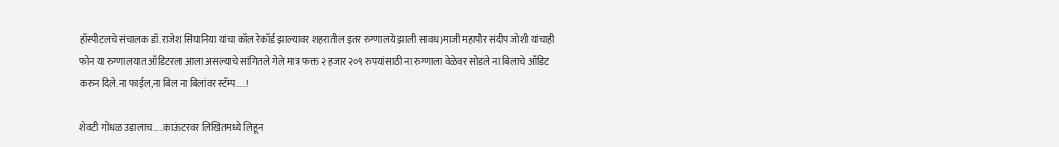हॉस्पीटलचे संचालक डॉ.राजेश सिंघानिया यांचा कॉल रेकॉर्ड झाल्यावर शहरातील इतर रुग्णालये झाली सावध)माजी महापौर संदीप जोशी यांचाही फोन या रुग्णालयात ऑडिटरला आला असल्याचे सांगितले गेले मात्र फक्त २ हजार २०९ रुपयांसाठी ना रुग्णाला वेळेवर सोडले ना बिलाचे ऑडिट करुन दिले.ना फाईल,ना बिल ना बिलांवर स्टॅम्प…..!

शेवटी गोंधळ उडालाच…..काऊंटरवर लिखितमध्ये लिहून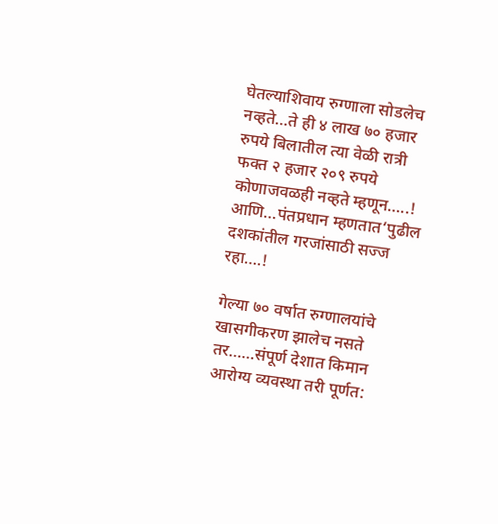घेतल्याशिवाय रुग्णाला सोडलेच नव्हते…ते ही ४ लाख ७० हजार रुपये बिलातील त्या वेळी रात्री फक्त २ हजार २०९ रुपये कोणाजवळही नव्हते म्हणून…..!
आणि…पंतप्रधान म्हणतात‘पुढील दशकांतील गरजांसाठी सज्ज रहा….!

गेल्या ७० वर्षात रुग्णालयांचे खासगीकरण झालेच नसते तर……संपूर्ण देशात किमान आरोग्य व्यवस्था तरी पूर्णत: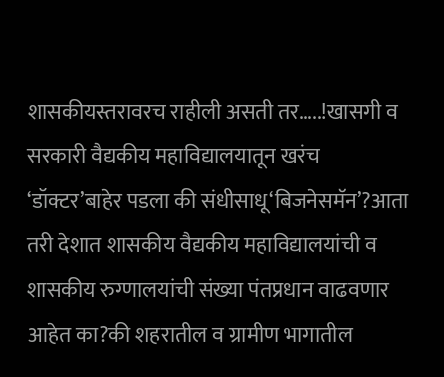शासकीयस्तरावरच राहीली असती तर…..!खासगी व सरकारी वैद्यकीय महाविद्यालयातून खरंच ‘डॉक्टर’बाहेर पडला की संधीसाधू‘बिजनेसमॅन’?आता तरी देशात शासकीय वैद्यकीय महाविद्यालयांची व शासकीय रुग्णालयांची संख्या पंतप्रधान वाढवणार आहेत का?की शहरातील व ग्रामीण भागातील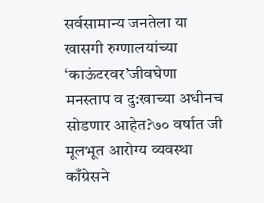सर्वसामान्य जनतेला या खासगी रुग्णालयांच्या ‘काऊंटरवर’जीवघेणा मनस्ताप व दु:खाच्या अधीनच सोडणार आहेत?७० वर्षात जी मूलभूत आरोग्य व्यवस्था काँग्रेसने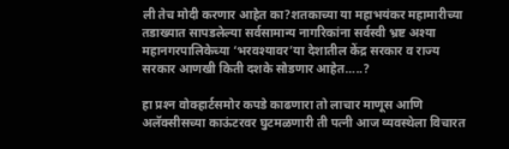ली तेच मोदी करणार आहेत का?शतकाच्या या महाभयंकर महामारीच्या तडाख्यात सापडलेल्या सर्वसामान्य नागरिकांना सर्वस्वी भ्रष्ट अश्‍या महानगरपालिकेच्या ‘भरवश्‍यावर’या देशातील केंद्र सरकार व राज्य सरकार आणखी किती दशके सोडणार आहेत…..?

हा प्रश्‍न वोक्हार्टसमोर कपडे काढणारा तो लाचार माणूस आणि अलॅक्सीसच्या काऊंटरवर घुटमळणारी ती पत्नी आज व्यवस्थेला विचारत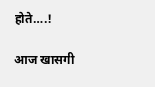होते….!

आज खासगी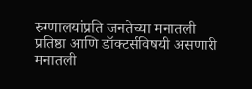रुग्णालयांप्रति जनतेच्या मनातली प्रतिष्ठा आणि डॉक्टर्सविषयी असणारी मनातली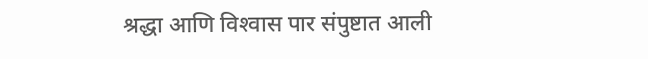श्रद्धा आणि विश्‍वास पार संपुष्टात आली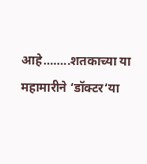आहे……..शतकाच्या या महामारीने ‘डॉक्टर‘या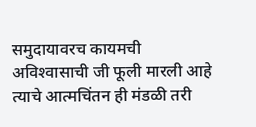समुदायावरच कायमची अविश्‍वासाची जी फूली मारली आहे त्याचे आत्मचिंतन ही मंडळी तरी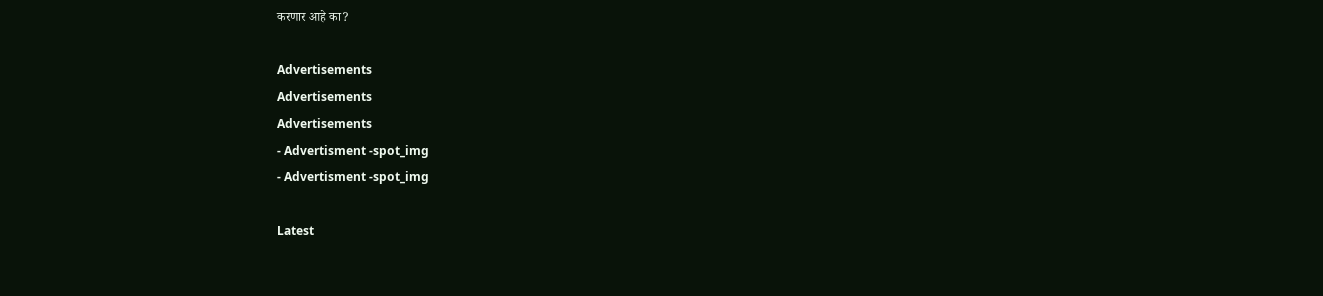करणार आहे का?

Advertisements
Advertisements
Advertisements
- Advertisment -spot_img
- Advertisment -spot_img

Latest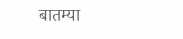बातम्या